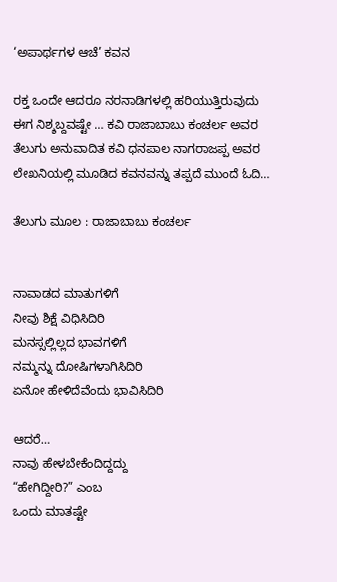‘ಅಪಾರ್ಥಗಳ ಆಚೆ’ ಕವನ

ರಕ್ತ ಒಂದೇ ಆದರೂ ನರನಾಡಿಗಳಲ್ಲಿ ಹರಿಯುತ್ತಿರುವುದು ಈಗ ನಿಶ್ಶಬ್ದವಷ್ಟೇ … ಕವಿ ರಾಜಾಬಾಬು ಕಂಚರ್ಲ ಅವರ ತೆಲುಗು ಅನುವಾದಿತ ಕವಿ ಧನಪಾಲ‌ ನಾಗರಾಜಪ್ಪ ಅವರ ಲೇಖನಿಯಲ್ಲಿ ಮೂಡಿದ ಕವನವನ್ನು ತಪ್ಪದೆ ಮುಂದೆ ಓದಿ…

ತೆಲುಗು ಮೂಲ : ರಾಜಾಬಾಬು ಕಂಚರ್ಲ


ನಾವಾಡದ ಮಾತುಗಳಿಗೆ
ನೀವು ಶಿಕ್ಷೆ ವಿಧಿಸಿದಿರಿ
ಮನಸ್ಸಲ್ಲಿಲ್ಲದ ಭಾವಗಳಿಗೆ
ನಮ್ಮನ್ನು ದೋಷಿಗಳಾಗಿಸಿದಿರಿ
ಏನೋ ಹೇಳಿದೆವೆಂದು ಭಾವಿಸಿದಿರಿ

ಆದರೆ…
ನಾವು ಹೇಳಬೇಕೆಂದಿದ್ದದ್ದು
“ಹೇಗಿದ್ದೀರಿ?” ಎಂಬ
ಒಂದು ಮಾತಷ್ಟೇ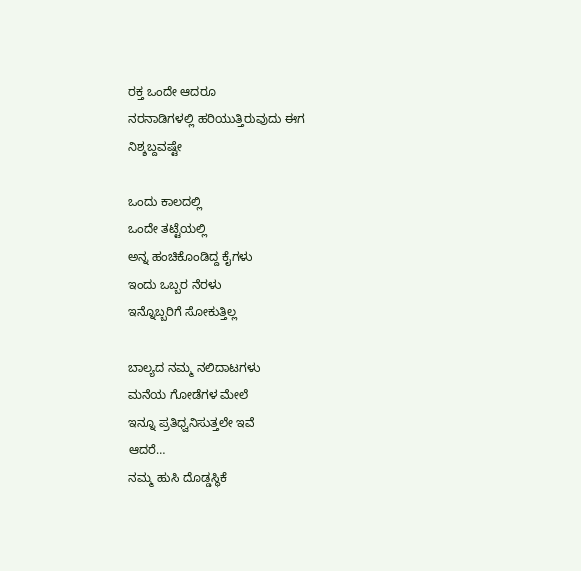ರಕ್ತ ಒಂದೇ ಆದರೂ
ನರನಾಡಿಗಳಲ್ಲಿ ಹರಿಯುತ್ತಿರುವುದು ಈಗ
ನಿಶ್ಶಬ್ದವಷ್ಟೇ

ಒಂದು ಕಾಲದಲ್ಲಿ
ಒಂದೇ ತಟ್ಟೆಯಲ್ಲಿ
ಅನ್ನ ಹಂಚಿಕೊಂಡಿದ್ದ ಕೈಗಳು
ಇಂದು ಒಬ್ಬರ ನೆರಳು
ಇನ್ನೊಬ್ಬರಿಗೆ ಸೋಕುತ್ತಿಲ್ಲ

ಬಾಲ್ಯದ ನಮ್ಮ ನಲಿದಾಟಗಳು
ಮನೆಯ ಗೋಡೆಗಳ ಮೇಲೆ
ಇನ್ನೂ ಪ್ರತಿಧ್ವನಿಸುತ್ತಲೇ ಇವೆ
ಆದರೆ…
ನಮ್ಮ ಹುಸಿ ದೊಡ್ಡಸ್ಥಿಕೆ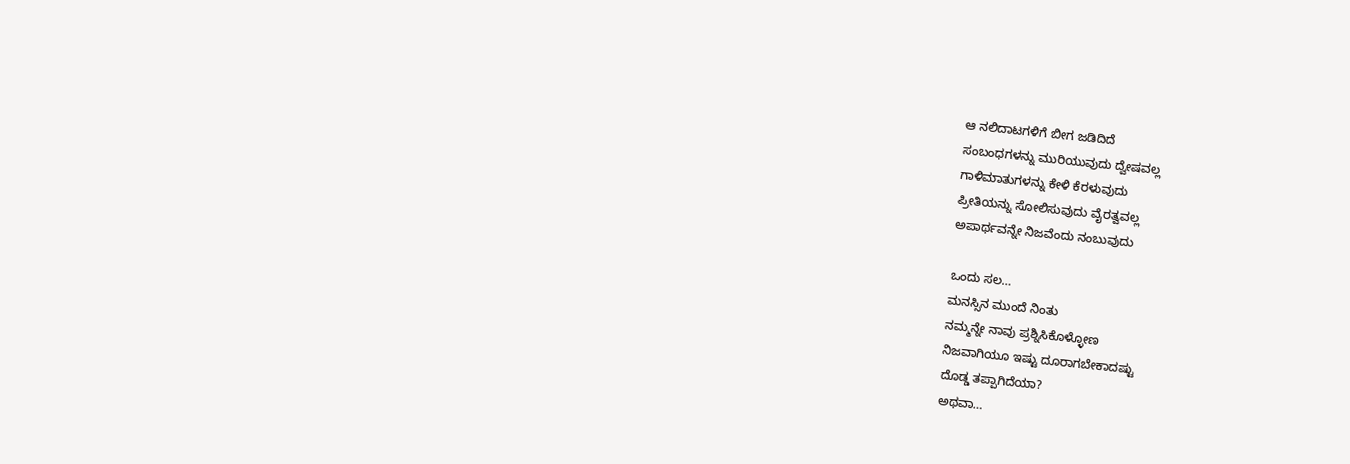ಆ ನಲಿದಾಟಗಳಿಗೆ ಬೀಗ ಜಡಿದಿದೆ
ಸಂಬಂಧಗಳನ್ನು ಮುರಿಯುವುದು ದ್ವೇಷವಲ್ಲ
ಗಾಳಿಮಾತುಗಳನ್ನು ಕೇಳಿ ಕೆರಳುವುದು
ಪ್ರೀತಿಯನ್ನು ಸೋಲಿಸುವುದು ವೈರತ್ವವಲ್ಲ
ಅಪಾರ್ಥವನ್ನೇ ನಿಜವೆಂದು ನಂಬುವುದು

ಒಂದು ಸಲ…
ಮನಸ್ಸಿನ ಮುಂದೆ ನಿಂತು
ನಮ್ಮನ್ನೇ ನಾವು ಪ್ರಶ್ನಿಸಿಕೊಳ್ಳೋಣ
ನಿಜವಾಗಿಯೂ ಇಷ್ಟು ದೂರಾಗಬೇಕಾದಷ್ಟು
ದೊಡ್ಡ ತಪ್ಪಾಗಿದೆಯಾ?
ಅಥವಾ…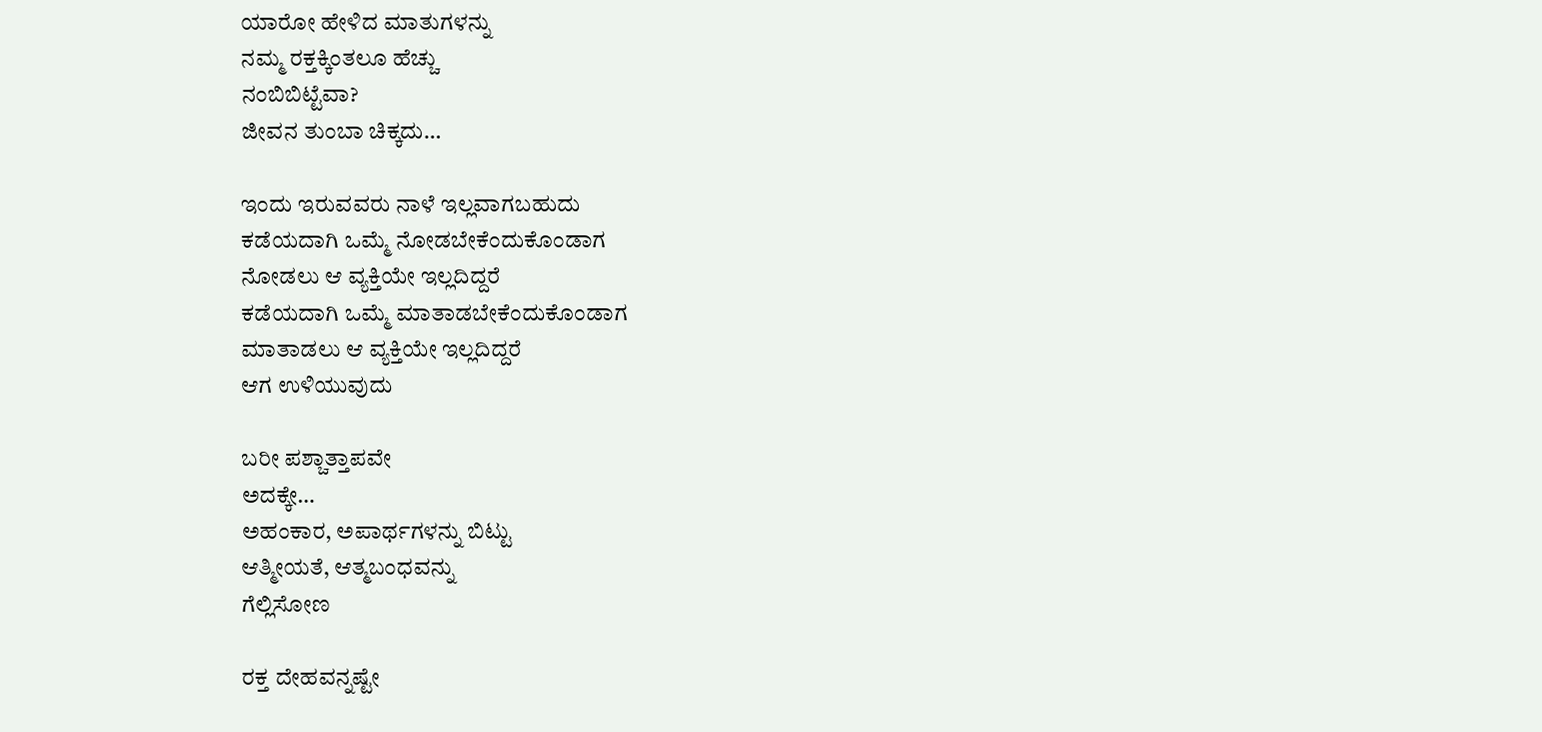ಯಾರೋ ಹೇಳಿದ ಮಾತುಗಳನ್ನು
ನಮ್ಮ ರಕ್ತಕ್ಕಿಂತಲೂ ಹೆಚ್ಚು
ನಂಬಿಬಿಟ್ಟೆವಾ?
ಜೀವನ ತುಂಬಾ ಚಿಕ್ಕದು…

ಇಂದು ಇರುವವರು ನಾಳೆ ಇಲ್ಲವಾಗಬಹುದು
ಕಡೆಯದಾಗಿ ಒಮ್ಮೆ ನೋಡಬೇಕೆಂದುಕೊಂಡಾಗ
ನೋಡಲು ಆ ವ್ಯಕ್ತಿಯೇ ಇಲ್ಲದಿದ್ದರೆ
ಕಡೆಯದಾಗಿ ಒಮ್ಮೆ ಮಾತಾಡಬೇಕೆಂದುಕೊಂಡಾಗ
ಮಾತಾಡಲು ಆ ವ್ಯಕ್ತಿಯೇ ಇಲ್ಲದಿದ್ದರೆ
ಆಗ ಉಳಿಯುವುದು

ಬರೀ ಪಶ್ಚಾತ್ತಾಪವೇ
ಅದಕ್ಕೇ…
ಅಹಂಕಾರ, ಅಪಾರ್ಥಗಳನ್ನು ಬಿಟ್ಟು
ಆತ್ಮೀಯತೆ, ಆತ್ಮಬಂಧವನ್ನು
ಗೆಲ್ಲಿಸೋಣ

ರಕ್ತ ದೇಹವನ್ನಷ್ಟೇ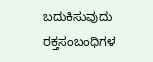ಬದುಕಿಸುವುದು
ರಕ್ತಸಂಬಂಧಿಗಳ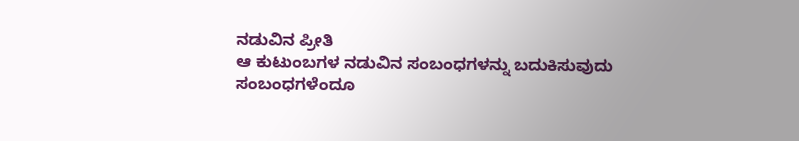ನಡುವಿನ ಪ್ರೀತಿ
ಆ ಕುಟುಂಬಗಳ ನಡುವಿನ ಸಂಬಂಧಗಳನ್ನು ಬದುಕಿಸುವುದು
ಸಂಬಂಧಗಳೆಂದೂ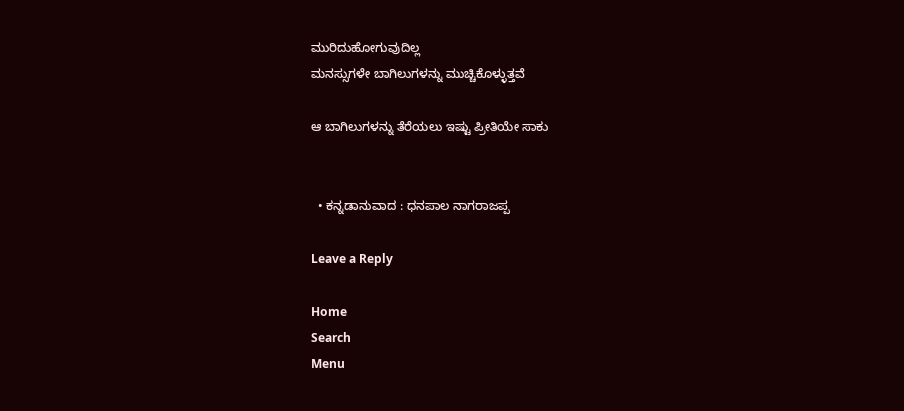ಮುರಿದುಹೋಗುವುದಿಲ್ಲ
ಮನಸ್ಸುಗಳೇ ಬಾಗಿಲುಗಳನ್ನು ಮುಚ್ಚಿಕೊಳ್ಳುತ್ತವೆ

ಆ ಬಾಗಿಲುಗಳನ್ನು ತೆರೆಯಲು ಇಷ್ಟು ಪ್ರೀತಿಯೇ ಸಾಕು


  • ಕನ್ನಡಾನುವಾದ : ಧನಪಾಲ ನಾಗರಾಜಪ್ಪ

Leave a Reply

Home
Search
Menu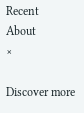Recent
About
×

Discover more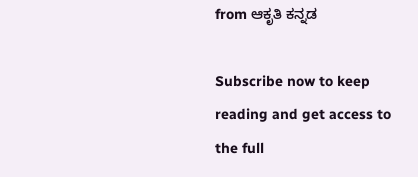from ಆಕೃತಿ ಕನ್ನಡ

Subscribe now to keep reading and get access to the full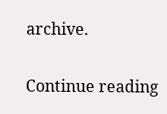archive.

Continue reading